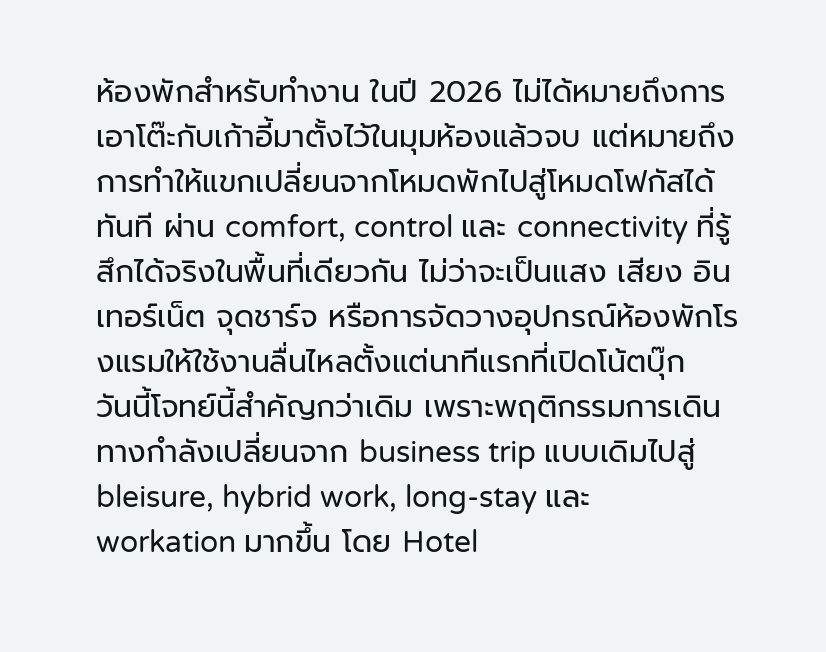ห้องพักสำหรับทำงาน ในปี 2026 ไม่ได้หมายถึงการเอาโต๊ะกับเก้าอี้มาตั้งไว้ในมุมห้องแล้วจบ แต่หมายถึงการทำให้แขกเปลี่ยนจากโหมดพักไปสู่โหมดโฟกัสได้ทันที ผ่าน comfort, control และ connectivity ที่รู้สึกได้จริงในพื้นที่เดียวกัน ไม่ว่าจะเป็นแสง เสียง อินเทอร์เน็ต จุดชาร์จ หรือการจัดวางอุปกรณ์ห้องพักโรงแรมให้ใช้งานลื่นไหลตั้งแต่นาทีแรกที่เปิดโน้ตบุ๊ก
วันนี้โจทย์นี้สำคัญกว่าเดิม เพราะพฤติกรรมการเดินทางกำลังเปลี่ยนจาก business trip แบบเดิมไปสู่ bleisure, hybrid work, long-stay และ workation มากขึ้น โดย Hotel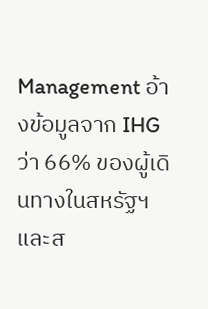Management อ้างข้อมูลจาก IHG ว่า 66% ของผู้เดินทางในสหรัฐฯ และส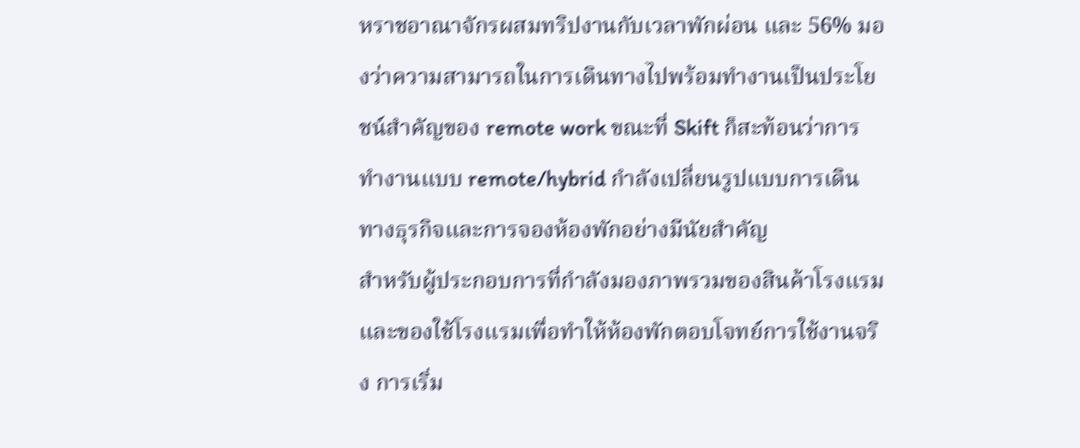หราชอาณาจักรผสมทริปงานกับเวลาพักผ่อน และ 56% มองว่าความสามารถในการเดินทางไปพร้อมทำงานเป็นประโยชน์สำคัญของ remote work ขณะที่ Skift ก็สะท้อนว่าการทำงานแบบ remote/hybrid กำลังเปลี่ยนรูปแบบการเดินทางธุรกิจและการจองห้องพักอย่างมีนัยสำคัญ
สำหรับผู้ประกอบการที่กำลังมองภาพรวมของสินค้าโรงแรมและของใช้โรงแรมเพื่อทำให้ห้องพักตอบโจทย์การใช้งานจริง การเริ่ม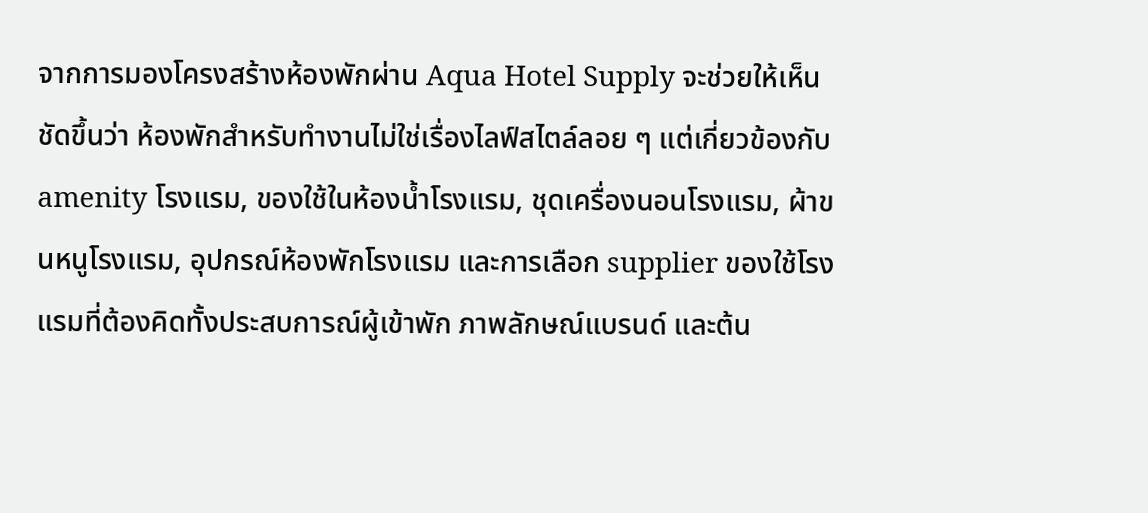จากการมองโครงสร้างห้องพักผ่าน Aqua Hotel Supply จะช่วยให้เห็นชัดขึ้นว่า ห้องพักสำหรับทำงานไม่ใช่เรื่องไลฟ์สไตล์ลอย ๆ แต่เกี่ยวข้องกับ amenity โรงแรม, ของใช้ในห้องน้ำโรงแรม, ชุดเครื่องนอนโรงแรม, ผ้าขนหนูโรงแรม, อุปกรณ์ห้องพักโรงแรม และการเลือก supplier ของใช้โรงแรมที่ต้องคิดทั้งประสบการณ์ผู้เข้าพัก ภาพลักษณ์แบรนด์ และต้น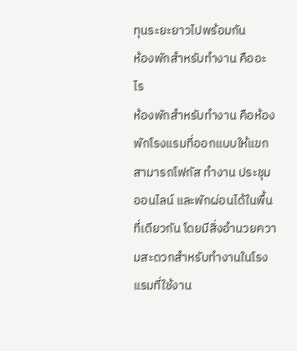ทุนระยะยาวไปพร้อมกัน
ห้องพักสำหรับทำงาน คืออะไร
ห้องพักสำหรับทำงาน คือห้องพักโรงแรมที่ออกแบบให้แขกสามารถโฟกัส ทำงาน ประชุมออนไลน์ และพักผ่อนได้ในพื้นที่เดียวกัน โดยมีสิ่งอำนวยความสะดวกสำหรับทำงานในโรงแรมที่ใช้งาน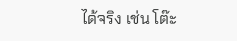ได้จริง เช่น โต๊ะ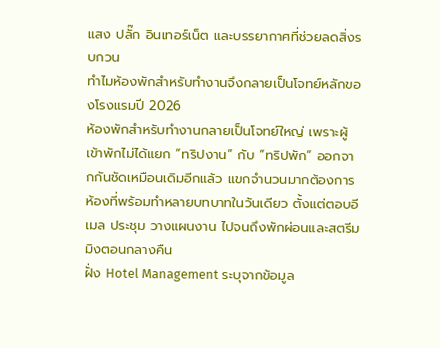แสง ปลั๊ก อินเทอร์เน็ต และบรรยากาศที่ช่วยลดสิ่งรบกวน
ทำไมห้องพักสำหรับทำงานจึงกลายเป็นโจทย์หลักของโรงแรมปี 2026
ห้องพักสำหรับทำงานกลายเป็นโจทย์ใหญ่ เพราะผู้เข้าพักไม่ได้แยก “ทริปงาน” กับ “ทริปพัก” ออกจากกันชัดเหมือนเดิมอีกแล้ว แขกจำนวนมากต้องการห้องที่พร้อมทำหลายบทบาทในวันเดียว ตั้งแต่ตอบอีเมล ประชุม วางแผนงาน ไปจนถึงพักผ่อนและสตรีมมิงตอนกลางคืน
ฝั่ง Hotel Management ระบุจากข้อมูล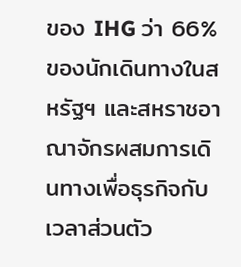ของ IHG ว่า 66% ของนักเดินทางในสหรัฐฯ และสหราชอาณาจักรผสมการเดินทางเพื่อธุรกิจกับเวลาส่วนตัว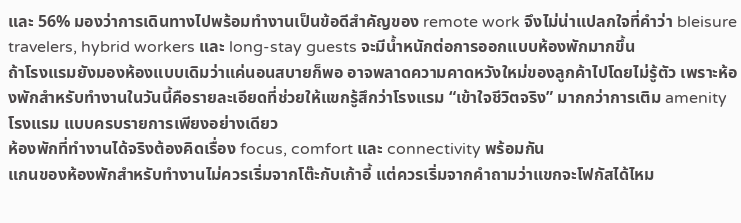และ 56% มองว่าการเดินทางไปพร้อมทำงานเป็นข้อดีสำคัญของ remote work จึงไม่น่าแปลกใจที่คำว่า bleisure travelers, hybrid workers และ long-stay guests จะมีน้ำหนักต่อการออกแบบห้องพักมากขึ้น
ถ้าโรงแรมยังมองห้องแบบเดิมว่าแค่นอนสบายก็พอ อาจพลาดความคาดหวังใหม่ของลูกค้าไปโดยไม่รู้ตัว เพราะห้องพักสำหรับทำงานในวันนี้คือรายละเอียดที่ช่วยให้แขกรู้สึกว่าโรงแรม “เข้าใจชีวิตจริง” มากกว่าการเติม amenity โรงแรม แบบครบรายการเพียงอย่างเดียว
ห้องพักที่ทำงานได้จริงต้องคิดเรื่อง focus, comfort และ connectivity พร้อมกัน
แกนของห้องพักสำหรับทำงานไม่ควรเริ่มจากโต๊ะกับเก้าอี้ แต่ควรเริ่มจากคำถามว่าแขกจะโฟกัสได้ไหม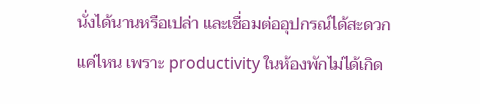นั่งได้นานหรือเปล่า และเชื่อมต่ออุปกรณ์ได้สะดวกแค่ไหน เพราะ productivity ในห้องพักไม่ได้เกิด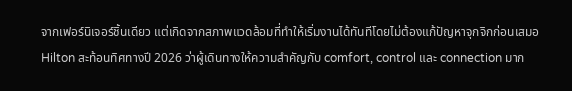จากเฟอร์นิเจอร์ชิ้นเดียว แต่เกิดจากสภาพแวดล้อมที่ทำให้เริ่มงานได้ทันทีโดยไม่ต้องแก้ปัญหาจุกจิกก่อนเสมอ
Hilton สะท้อนทิศทางปี 2026 ว่าผู้เดินทางให้ความสำคัญกับ comfort, control และ connection มาก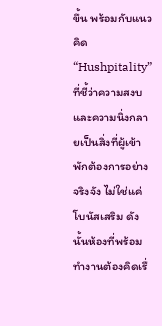ขึ้น พร้อมกับแนวคิด “Hushpitality” ที่ชี้ว่าความสงบและความนิ่งกลายเป็นสิ่งที่ผู้เข้าพักต้องการอย่างจริงจัง ไม่ใช่แค่โบนัสเสริม ดังนั้นห้องที่พร้อมทำงานต้องคิดเรื่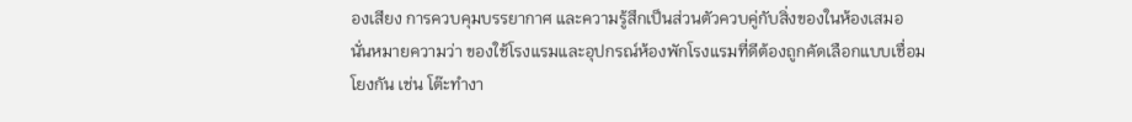องเสียง การควบคุมบรรยากาศ และความรู้สึกเป็นส่วนตัวควบคู่กับสิ่งของในห้องเสมอ
นั่นหมายความว่า ของใช้โรงแรมและอุปกรณ์ห้องพักโรงแรมที่ดีต้องถูกคัดเลือกแบบเชื่อมโยงกัน เช่น โต๊ะทำงา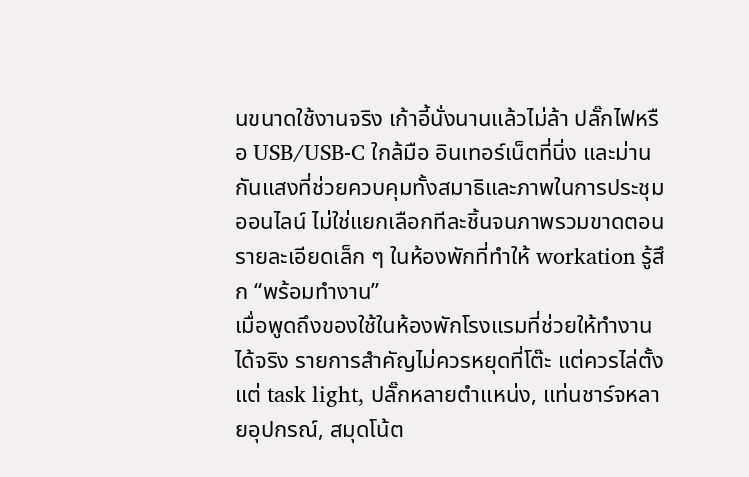นขนาดใช้งานจริง เก้าอี้นั่งนานแล้วไม่ล้า ปลั๊กไฟหรือ USB/USB-C ใกล้มือ อินเทอร์เน็ตที่นิ่ง และม่านกันแสงที่ช่วยควบคุมทั้งสมาธิและภาพในการประชุมออนไลน์ ไม่ใช่แยกเลือกทีละชิ้นจนภาพรวมขาดตอน
รายละเอียดเล็ก ๆ ในห้องพักที่ทำให้ workation รู้สึก “พร้อมทำงาน”
เมื่อพูดถึงของใช้ในห้องพักโรงแรมที่ช่วยให้ทำงานได้จริง รายการสำคัญไม่ควรหยุดที่โต๊ะ แต่ควรไล่ตั้งแต่ task light, ปลั๊กหลายตำแหน่ง, แท่นชาร์จหลายอุปกรณ์, สมุดโน้ต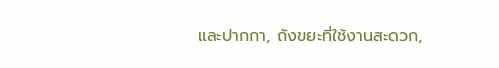และปากกา, ถังขยะที่ใช้งานสะดวก,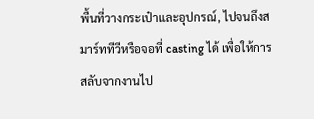พื้นที่วางกระเป๋าและอุปกรณ์, ไปจนถึงสมาร์ททีวีหรือจอที่ casting ได้ เพื่อให้การสลับจากงานไป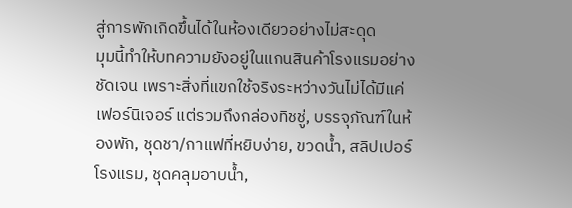สู่การพักเกิดขึ้นได้ในห้องเดียวอย่างไม่สะดุด
มุมนี้ทำให้บทความยังอยู่ในแกนสินค้าโรงแรมอย่างชัดเจน เพราะสิ่งที่แขกใช้จริงระหว่างวันไม่ได้มีแค่เฟอร์นิเจอร์ แต่รวมถึงกล่องทิชชู่, บรรจุภัณฑ์ในห้องพัก, ชุดชา/กาแฟที่หยิบง่าย, ขวดน้ำ, สลิปเปอร์โรงแรม, ชุดคลุมอาบน้ำ,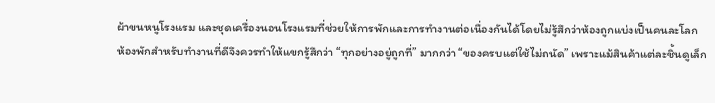ผ้าขนหนูโรงแรม และชุดเครื่องนอนโรงแรมที่ช่วยให้การพักและการทำงานต่อเนื่องกันได้โดยไม่รู้สึกว่าห้องถูกแบ่งเป็นคนละโลก
ห้องพักสำหรับทำงานที่ดีจึงควรทำให้แขกรู้สึกว่า “ทุกอย่างอยู่ถูกที่” มากกว่า “ของครบแต่ใช้ไม่ถนัด” เพราะแม้สินค้าแต่ละชิ้นดูเล็ก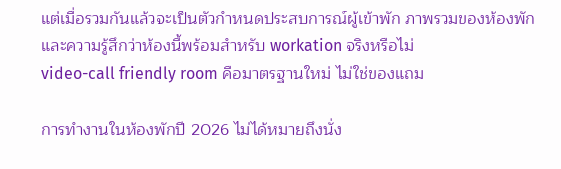แต่เมื่อรวมกันแล้วจะเป็นตัวกำหนดประสบการณ์ผู้เข้าพัก ภาพรวมของห้องพัก และความรู้สึกว่าห้องนี้พร้อมสำหรับ workation จริงหรือไม่
video-call friendly room คือมาตรฐานใหม่ ไม่ใช่ของแถม

การทำงานในห้องพักปี 2026 ไม่ได้หมายถึงนั่ง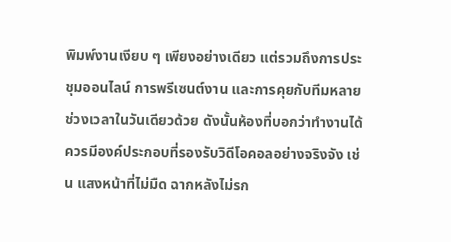พิมพ์งานเงียบ ๆ เพียงอย่างเดียว แต่รวมถึงการประชุมออนไลน์ การพรีเซนต์งาน และการคุยกับทีมหลายช่วงเวลาในวันเดียวด้วย ดังนั้นห้องที่บอกว่าทำงานได้ ควรมีองค์ประกอบที่รองรับวิดีโอคอลอย่างจริงจัง เช่น แสงหน้าที่ไม่มืด ฉากหลังไม่รก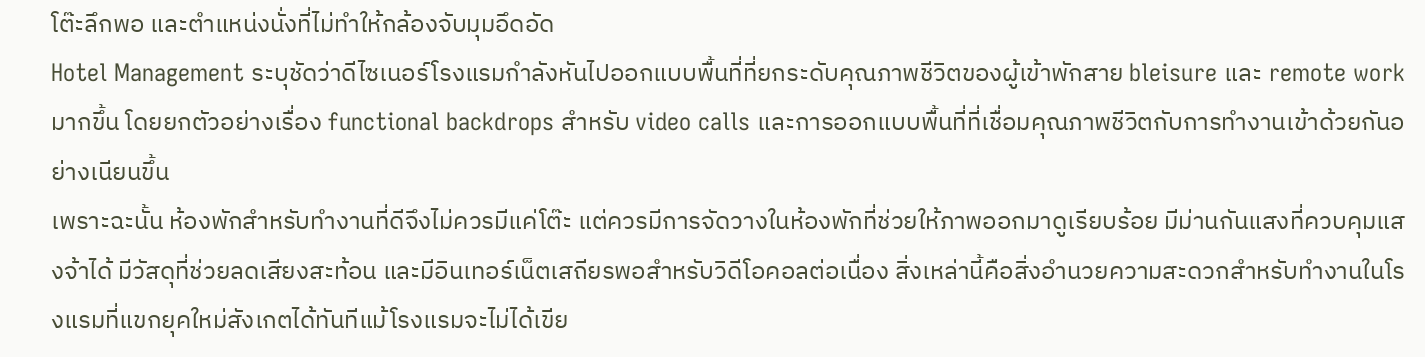โต๊ะลึกพอ และตำแหน่งนั่งที่ไม่ทำให้กล้องจับมุมอึดอัด
Hotel Management ระบุชัดว่าดีไซเนอร์โรงแรมกำลังหันไปออกแบบพื้นที่ที่ยกระดับคุณภาพชีวิตของผู้เข้าพักสาย bleisure และ remote work มากขึ้น โดยยกตัวอย่างเรื่อง functional backdrops สำหรับ video calls และการออกแบบพื้นที่ที่เชื่อมคุณภาพชีวิตกับการทำงานเข้าด้วยกันอย่างเนียนขึ้น
เพราะฉะนั้น ห้องพักสำหรับทำงานที่ดีจึงไม่ควรมีแค่โต๊ะ แต่ควรมีการจัดวางในห้องพักที่ช่วยให้ภาพออกมาดูเรียบร้อย มีม่านกันแสงที่ควบคุมแสงจ้าได้ มีวัสดุที่ช่วยลดเสียงสะท้อน และมีอินเทอร์เน็ตเสถียรพอสำหรับวิดีโอคอลต่อเนื่อง สิ่งเหล่านี้คือสิ่งอำนวยความสะดวกสำหรับทำงานในโรงแรมที่แขกยุคใหม่สังเกตได้ทันทีแม้โรงแรมจะไม่ได้เขีย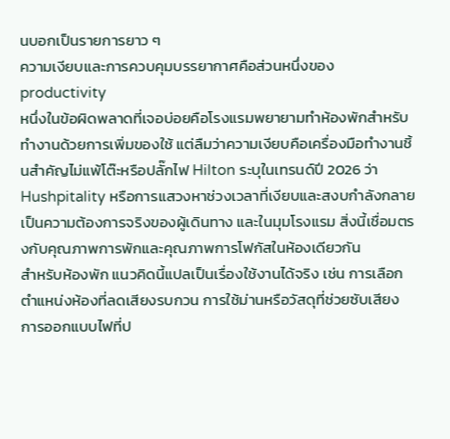นบอกเป็นรายการยาว ๆ
ความเงียบและการควบคุมบรรยากาศคือส่วนหนึ่งของ productivity
หนึ่งในข้อผิดพลาดที่เจอบ่อยคือโรงแรมพยายามทำห้องพักสำหรับทำงานด้วยการเพิ่มของใช้ แต่ลืมว่าความเงียบคือเครื่องมือทำงานชิ้นสำคัญไม่แพ้โต๊ะหรือปลั๊กไฟ Hilton ระบุในเทรนด์ปี 2026 ว่า Hushpitality หรือการแสวงหาช่วงเวลาที่เงียบและสงบกำลังกลายเป็นความต้องการจริงของผู้เดินทาง และในมุมโรงแรม สิ่งนี้เชื่อมตรงกับคุณภาพการพักและคุณภาพการโฟกัสในห้องเดียวกัน
สำหรับห้องพัก แนวคิดนี้แปลเป็นเรื่องใช้งานได้จริง เช่น การเลือกตำแหน่งห้องที่ลดเสียงรบกวน การใช้ม่านหรือวัสดุที่ช่วยซับเสียง การออกแบบไฟที่ป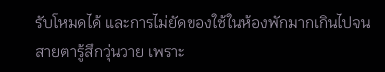รับโหมดได้ และการไม่ยัดของใช้ในห้องพักมากเกินไปจนสายตารู้สึกวุ่นวาย เพราะ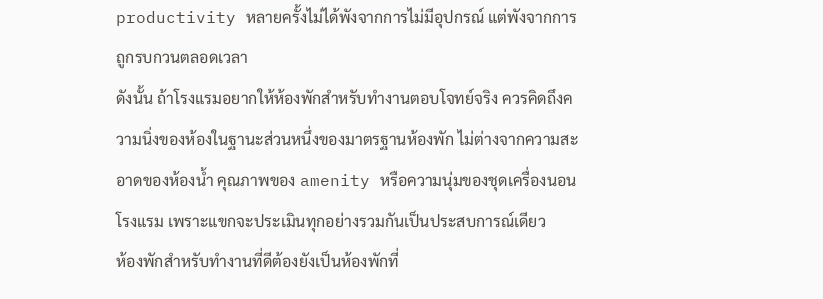productivity หลายครั้งไม่ได้พังจากการไม่มีอุปกรณ์ แต่พังจากการถูกรบกวนตลอดเวลา
ดังนั้น ถ้าโรงแรมอยากให้ห้องพักสำหรับทำงานตอบโจทย์จริง ควรคิดถึงความนิ่งของห้องในฐานะส่วนหนึ่งของมาตรฐานห้องพัก ไม่ต่างจากความสะอาดของห้องน้ำ คุณภาพของ amenity หรือความนุ่มของชุดเครื่องนอนโรงแรม เพราะแขกจะประเมินทุกอย่างรวมกันเป็นประสบการณ์เดียว
ห้องพักสำหรับทำงานที่ดีต้องยังเป็นห้องพักที่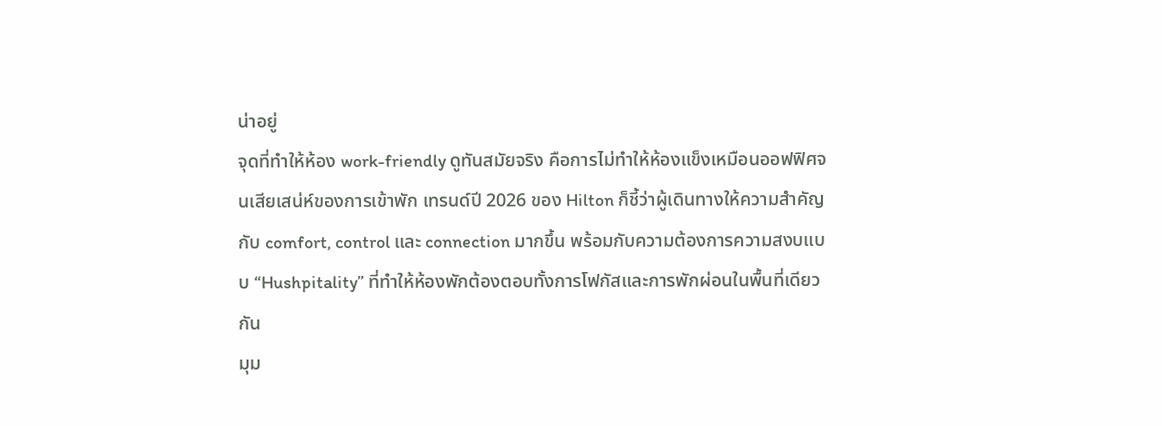น่าอยู่
จุดที่ทำให้ห้อง work-friendly ดูทันสมัยจริง คือการไม่ทำให้ห้องแข็งเหมือนออฟฟิศจนเสียเสน่ห์ของการเข้าพัก เทรนด์ปี 2026 ของ Hilton ก็ชี้ว่าผู้เดินทางให้ความสำคัญกับ comfort, control และ connection มากขึ้น พร้อมกับความต้องการความสงบแบบ “Hushpitality” ที่ทำให้ห้องพักต้องตอบทั้งการโฟกัสและการพักผ่อนในพื้นที่เดียวกัน
มุม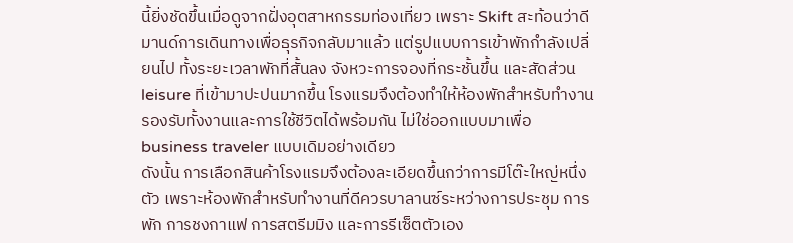นี้ยิ่งชัดขึ้นเมื่อดูจากฝั่งอุตสาหกรรมท่องเที่ยว เพราะ Skift สะท้อนว่าดีมานด์การเดินทางเพื่อธุรกิจกลับมาแล้ว แต่รูปแบบการเข้าพักกำลังเปลี่ยนไป ทั้งระยะเวลาพักที่สั้นลง จังหวะการจองที่กระชั้นขึ้น และสัดส่วน leisure ที่เข้ามาปะปนมากขึ้น โรงแรมจึงต้องทำให้ห้องพักสำหรับทำงานรองรับทั้งงานและการใช้ชีวิตได้พร้อมกัน ไม่ใช่ออกแบบมาเพื่อ business traveler แบบเดิมอย่างเดียว
ดังนั้น การเลือกสินค้าโรงแรมจึงต้องละเอียดขึ้นกว่าการมีโต๊ะใหญ่หนึ่งตัว เพราะห้องพักสำหรับทำงานที่ดีควรบาลานซ์ระหว่างการประชุม การพัก การชงกาแฟ การสตรีมมิง และการรีเซ็ตตัวเอง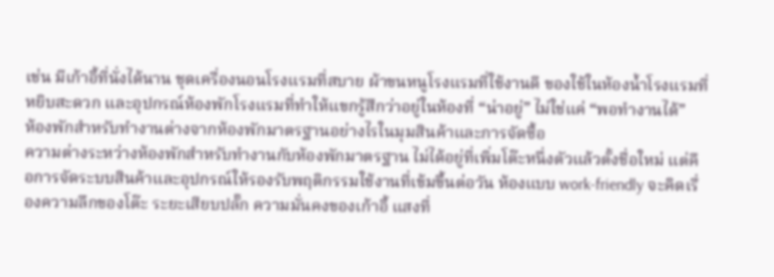เช่น มีเก้าอี้ที่นั่งได้นาน ชุดเครื่องนอนโรงแรมที่สบาย ผ้าขนหนูโรงแรมที่ใช้งานดี ของใช้ในห้องน้ำโรงแรมที่หยิบสะดวก และอุปกรณ์ห้องพักโรงแรมที่ทำให้แขกรู้สึกว่าอยู่ในห้องที่ “น่าอยู่” ไม่ใช่แค่ “พอทำงานได้”
ห้องพักสำหรับทำงานต่างจากห้องพักมาตรฐานอย่างไรในมุมสินค้าและการจัดซื้อ
ความต่างระหว่างห้องพักสำหรับทำงานกับห้องพักมาตรฐาน ไม่ได้อยู่ที่เพิ่มโต๊ะหนึ่งตัวแล้วตั้งชื่อใหม่ แต่คือการจัดระบบสินค้าและอุปกรณ์ให้รองรับพฤติกรรมใช้งานที่เข้มขึ้นต่อวัน ห้องแบบ work-friendly จะคิดเรื่องความลึกของโต๊ะ ระยะเสียบปลั๊ก ความมั่นคงของเก้าอี้ แสงที่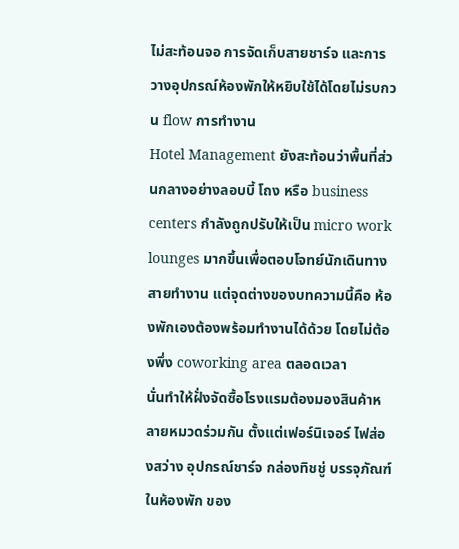ไม่สะท้อนจอ การจัดเก็บสายชาร์จ และการวางอุปกรณ์ห้องพักให้หยิบใช้ได้โดยไม่รบกวน flow การทำงาน
Hotel Management ยังสะท้อนว่าพื้นที่ส่วนกลางอย่างลอบบี้ โถง หรือ business centers กำลังถูกปรับให้เป็น micro work lounges มากขึ้นเพื่อตอบโจทย์นักเดินทางสายทำงาน แต่จุดต่างของบทความนี้คือ ห้องพักเองต้องพร้อมทำงานได้ด้วย โดยไม่ต้องพึ่ง coworking area ตลอดเวลา
นั่นทำให้ฝั่งจัดซื้อโรงแรมต้องมองสินค้าหลายหมวดร่วมกัน ตั้งแต่เฟอร์นิเจอร์ ไฟส่องสว่าง อุปกรณ์ชาร์จ กล่องทิชชู่ บรรจุภัณฑ์ในห้องพัก ของ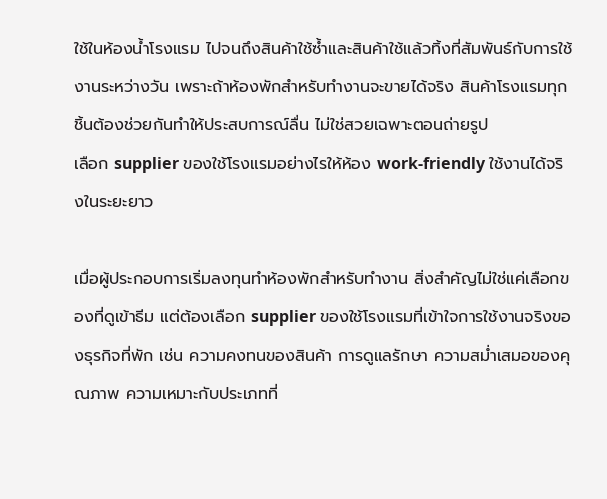ใช้ในห้องน้ำโรงแรม ไปจนถึงสินค้าใช้ซ้ำและสินค้าใช้แล้วทิ้งที่สัมพันธ์กับการใช้งานระหว่างวัน เพราะถ้าห้องพักสำหรับทำงานจะขายได้จริง สินค้าโรงแรมทุกชิ้นต้องช่วยกันทำให้ประสบการณ์ลื่น ไม่ใช่สวยเฉพาะตอนถ่ายรูป
เลือก supplier ของใช้โรงแรมอย่างไรให้ห้อง work-friendly ใช้งานได้จริงในระยะยาว

เมื่อผู้ประกอบการเริ่มลงทุนทำห้องพักสำหรับทำงาน สิ่งสำคัญไม่ใช่แค่เลือกของที่ดูเข้าธีม แต่ต้องเลือก supplier ของใช้โรงแรมที่เข้าใจการใช้งานจริงของธุรกิจที่พัก เช่น ความคงทนของสินค้า การดูแลรักษา ความสม่ำเสมอของคุณภาพ ความเหมาะกับประเภทที่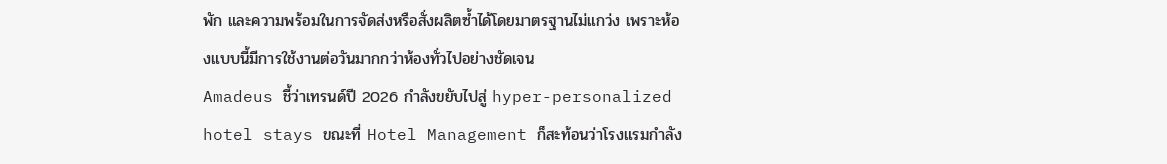พัก และความพร้อมในการจัดส่งหรือสั่งผลิตซ้ำได้โดยมาตรฐานไม่แกว่ง เพราะห้องแบบนี้มีการใช้งานต่อวันมากกว่าห้องทั่วไปอย่างชัดเจน
Amadeus ชี้ว่าเทรนด์ปี 2026 กำลังขยับไปสู่ hyper-personalized hotel stays ขณะที่ Hotel Management ก็สะท้อนว่าโรงแรมกำลัง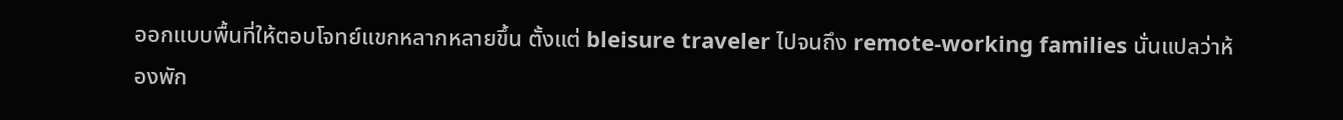ออกแบบพื้นที่ให้ตอบโจทย์แขกหลากหลายขึ้น ตั้งแต่ bleisure traveler ไปจนถึง remote-working families นั่นแปลว่าห้องพัก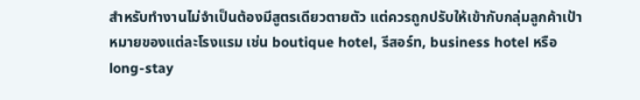สำหรับทำงานไม่จำเป็นต้องมีสูตรเดียวตายตัว แต่ควรถูกปรับให้เข้ากับกลุ่มลูกค้าเป้าหมายของแต่ละโรงแรม เช่น boutique hotel, รีสอร์ท, business hotel หรือ long-stay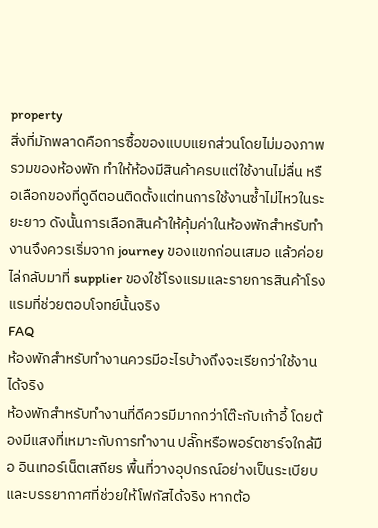property
สิ่งที่มักพลาดคือการซื้อของแบบแยกส่วนโดยไม่มองภาพรวมของห้องพัก ทำให้ห้องมีสินค้าครบแต่ใช้งานไม่ลื่น หรือเลือกของที่ดูดีตอนติดตั้งแต่ทนการใช้งานซ้ำไม่ไหวในระยะยาว ดังนั้นการเลือกสินค้าให้คุ้มค่าในห้องพักสำหรับทำงานจึงควรเริ่มจาก journey ของแขกก่อนเสมอ แล้วค่อยไล่กลับมาที่ supplier ของใช้โรงแรมและรายการสินค้าโรงแรมที่ช่วยตอบโจทย์นั้นจริง
FAQ
ห้องพักสำหรับทำงานควรมีอะไรบ้างถึงจะเรียกว่าใช้งานได้จริง
ห้องพักสำหรับทำงานที่ดีควรมีมากกว่าโต๊ะกับเก้าอี้ โดยต้องมีแสงที่เหมาะกับการทำงาน ปลั๊กหรือพอร์ตชาร์จใกล้มือ อินเทอร์เน็ตเสถียร พื้นที่วางอุปกรณ์อย่างเป็นระเบียบ และบรรยากาศที่ช่วยให้โฟกัสได้จริง หากต้อ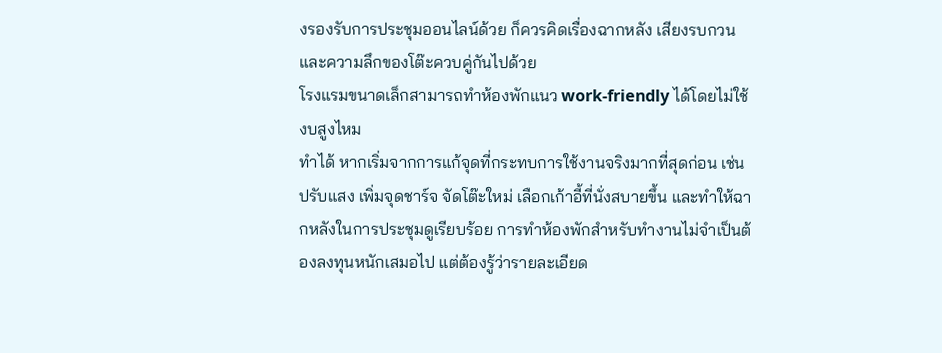งรองรับการประชุมออนไลน์ด้วย ก็ควรคิดเรื่องฉากหลัง เสียงรบกวน และความลึกของโต๊ะควบคู่กันไปด้วย
โรงแรมขนาดเล็กสามารถทำห้องพักแนว work-friendly ได้โดยไม่ใช้งบสูงไหม
ทำได้ หากเริ่มจากการแก้จุดที่กระทบการใช้งานจริงมากที่สุดก่อน เช่น ปรับแสง เพิ่มจุดชาร์จ จัดโต๊ะใหม่ เลือกเก้าอี้ที่นั่งสบายขึ้น และทำให้ฉากหลังในการประชุมดูเรียบร้อย การทำห้องพักสำหรับทำงานไม่จำเป็นต้องลงทุนหนักเสมอไป แต่ต้องรู้ว่ารายละเอียด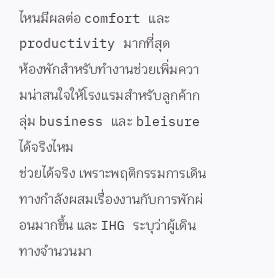ไหนมีผลต่อ comfort และ productivity มากที่สุด
ห้องพักสำหรับทำงานช่วยเพิ่มความน่าสนใจให้โรงแรมสำหรับลูกค้ากลุ่ม business และ bleisure ได้จริงไหม
ช่วยได้จริง เพราะพฤติกรรมการเดินทางกำลังผสมเรื่องงานกับการพักผ่อนมากขึ้น และ IHG ระบุว่าผู้เดินทางจำนวนมา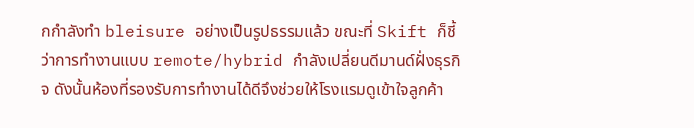กกำลังทำ bleisure อย่างเป็นรูปธรรมแล้ว ขณะที่ Skift ก็ชี้ว่าการทำงานแบบ remote/hybrid กำลังเปลี่ยนดีมานด์ฝั่งธุรกิจ ดังนั้นห้องที่รองรับการทำงานได้ดีจึงช่วยให้โรงแรมดูเข้าใจลูกค้า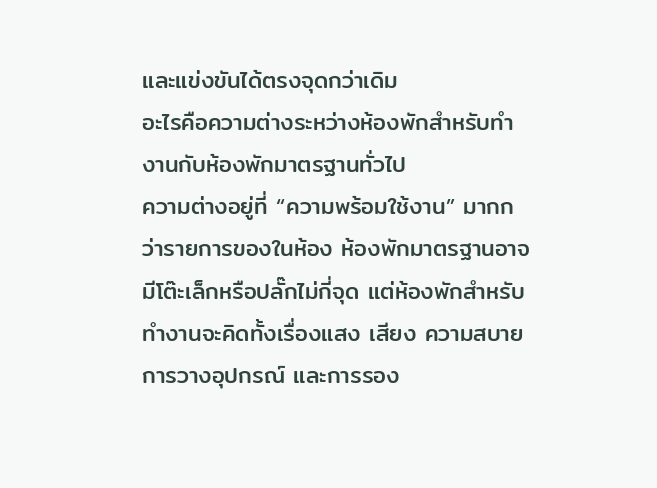และแข่งขันได้ตรงจุดกว่าเดิม
อะไรคือความต่างระหว่างห้องพักสำหรับทำงานกับห้องพักมาตรฐานทั่วไป
ความต่างอยู่ที่ “ความพร้อมใช้งาน” มากกว่ารายการของในห้อง ห้องพักมาตรฐานอาจมีโต๊ะเล็กหรือปลั๊กไม่กี่จุด แต่ห้องพักสำหรับทำงานจะคิดทั้งเรื่องแสง เสียง ความสบาย การวางอุปกรณ์ และการรอง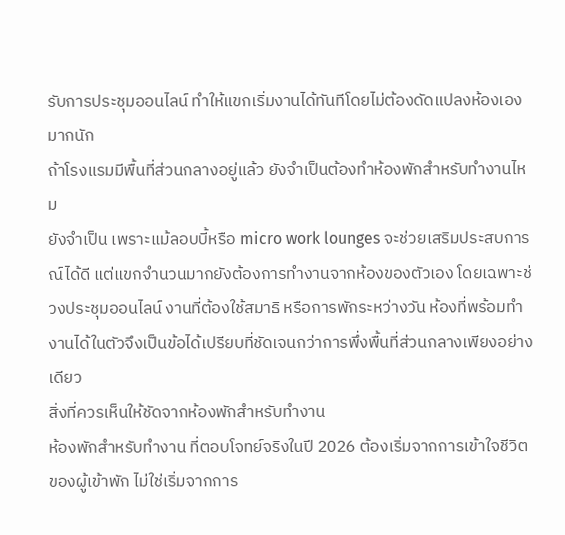รับการประชุมออนไลน์ ทำให้แขกเริ่มงานได้ทันทีโดยไม่ต้องดัดแปลงห้องเองมากนัก
ถ้าโรงแรมมีพื้นที่ส่วนกลางอยู่แล้ว ยังจำเป็นต้องทำห้องพักสำหรับทำงานไหม
ยังจำเป็น เพราะแม้ลอบบี้หรือ micro work lounges จะช่วยเสริมประสบการณ์ได้ดี แต่แขกจำนวนมากยังต้องการทำงานจากห้องของตัวเอง โดยเฉพาะช่วงประชุมออนไลน์ งานที่ต้องใช้สมาธิ หรือการพักระหว่างวัน ห้องที่พร้อมทำงานได้ในตัวจึงเป็นข้อได้เปรียบที่ชัดเจนกว่าการพึ่งพื้นที่ส่วนกลางเพียงอย่างเดียว
สิ่งที่ควรเห็นให้ชัดจากห้องพักสำหรับทำงาน
ห้องพักสำหรับทำงาน ที่ตอบโจทย์จริงในปี 2026 ต้องเริ่มจากการเข้าใจชีวิตของผู้เข้าพัก ไม่ใช่เริ่มจากการ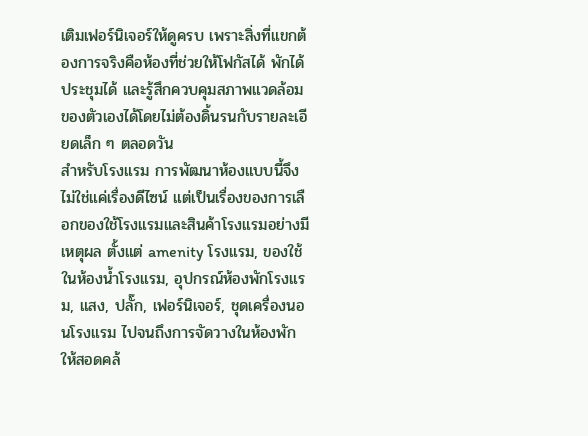เติมเฟอร์นิเจอร์ให้ดูครบ เพราะสิ่งที่แขกต้องการจริงคือห้องที่ช่วยให้โฟกัสได้ พักได้ ประชุมได้ และรู้สึกควบคุมสภาพแวดล้อมของตัวเองได้โดยไม่ต้องดิ้นรนกับรายละเอียดเล็ก ๆ ตลอดวัน
สำหรับโรงแรม การพัฒนาห้องแบบนี้จึงไม่ใช่แค่เรื่องดีไซน์ แต่เป็นเรื่องของการเลือกของใช้โรงแรมและสินค้าโรงแรมอย่างมีเหตุผล ตั้งแต่ amenity โรงแรม, ของใช้ในห้องน้ำโรงแรม, อุปกรณ์ห้องพักโรงแรม, แสง, ปลั๊ก, เฟอร์นิเจอร์, ชุดเครื่องนอนโรงแรม ไปจนถึงการจัดวางในห้องพักให้สอดคล้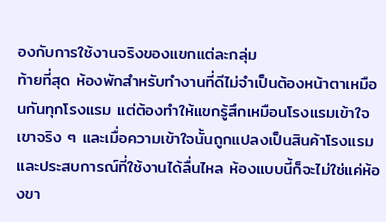องกับการใช้งานจริงของแขกแต่ละกลุ่ม
ท้ายที่สุด ห้องพักสำหรับทำงานที่ดีไม่จำเป็นต้องหน้าตาเหมือนกันทุกโรงแรม แต่ต้องทำให้แขกรู้สึกเหมือนโรงแรมเข้าใจเขาจริง ๆ และเมื่อความเข้าใจนั้นถูกแปลงเป็นสินค้าโรงแรมและประสบการณ์ที่ใช้งานได้ลื่นไหล ห้องแบบนี้ก็จะไม่ใช่แค่ห้องขา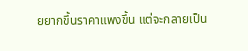ยยากขึ้นราคาแพงขึ้น แต่จะกลายเป็น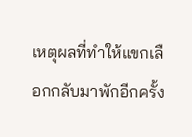เหตุผลที่ทำให้แขกเลือกกลับมาพักอีกครั้ง